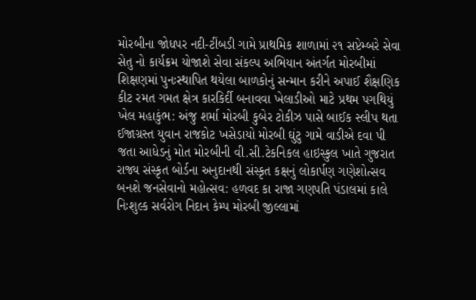મોરબીના જોધપર નદી-ટીંબડી ગામે પ્રાથમિક શાળામાં ૨૧ સપ્ટેમ્બરે સેવા સેતુ નો કાર્યક્રમ યોજાશે સેવા સંકલ્પ અભિયાન અંતર્ગત મોરબીમાં શિક્ષણમાં પુનઃસ્થાપિત થયેલા બાળકોનું સન્માન કરીને અપાઈ શૈક્ષણિક કીટ રમત ગમત ક્ષેત્ર કારકિર્દી બનાવવા ખેલાડીઓ માટે પ્રથમ પગથિયું ખેલ મહાકુંભ: અંજુ શર્મા મોરબી કુબેર ટોકીઝ પાસે બાઈક સ્લીપ થતા ઈજાગ્રસ્ત યુવાન રાજકોટ ખસેડાયો મોરબી ઘુંટુ ગામે વાડીએ દવા પી જતા આધેડનું મોત મોરબીની વી.સી.ટેકનિકલ હાઇસ્કુલ ખાતે ગુજરાત રાજ્ય સંસ્કૃત બોર્ડના અનુદાનથી સંસ્કૃત કક્ષનું લોકાર્પણ ગણેશોત્સવ બનશે જનસેવાનો મહોત્સવ: હળવદ કા રાજા ગણપતિ પંડાલમાં કાલે નિઃશુલ્ક સર્વરોગ નિદાન કેમ્પ મોરબી જીલ્લામાં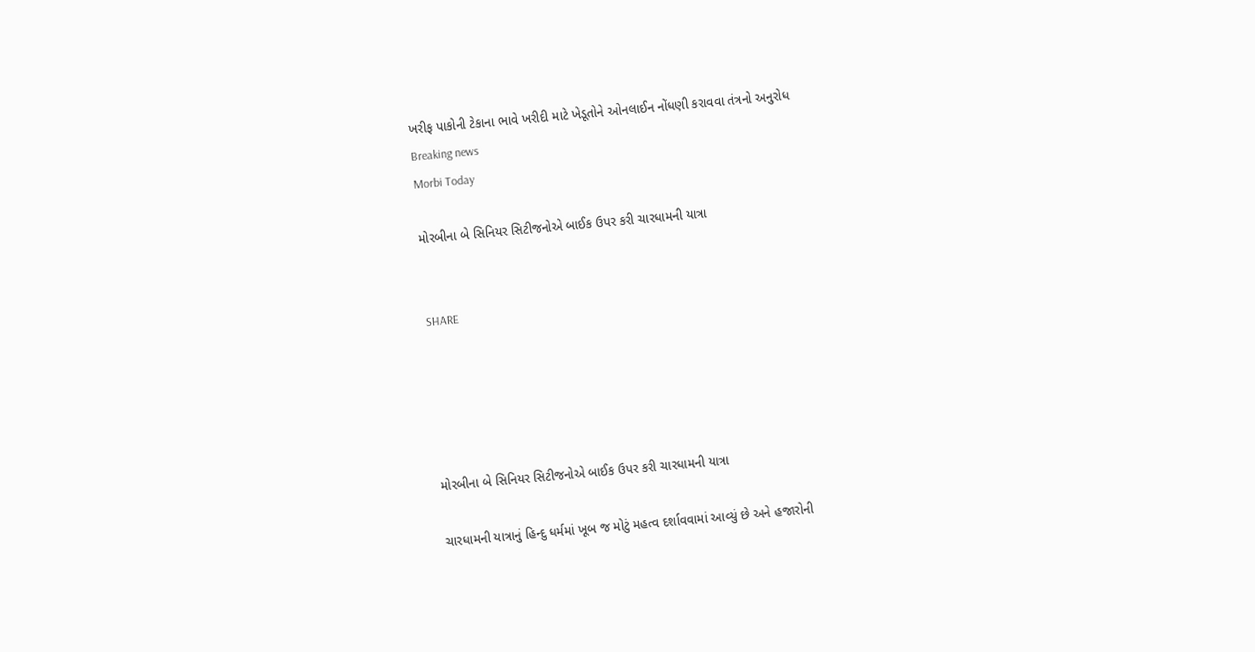ખરીફ પાકોની ટેકાના ભાવે ખરીદી માટે ખેડૂતોને ઓનલાઈન નોંધણી કરાવવા તંત્રનો અનુરોધ
Breaking news
Morbi Today

મોરબીના બે સિનિયર સિટીજનોએ બાઈક ઉપર કરી ચારધામની યાત્રા


SHARE





મોરબીના બે સિનિયર સિટીજનોએ બાઈક ઉપર કરી ચારધામની યાત્રા

ચારધામની યાત્રાનું હિન્દુ ધર્મમાં ખૂબ જ મોટું મહત્વ દર્શાવવામાં આવ્યું છે અને હજારોની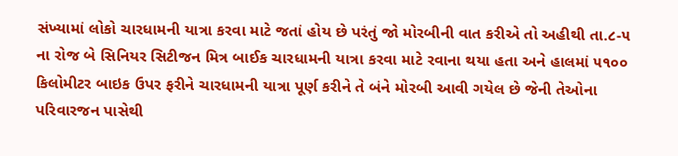સંખ્યામાં લોકો ચારધામની યાત્રા કરવા માટે જતાં હોય છે પરંતું જો મોરબીની વાત કરીએ તો અહીથી તા.૮-૫ ના રોજ બે સિનિયર સિટીજન મિત્ર બાઈક ચારધામની યાત્રા કરવા માટે રવાના થયા હતા અને હાલમાં ૫૧૦૦ કિલોમીટર બાઇક ઉપર ફરીને ચારધામની યાત્રા પૂર્ણ કરીને તે બંને મોરબી આવી ગયેલ છે જેની તેઓના પરિવારજન પાસેથી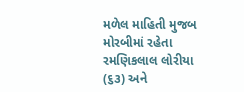મળેલ માહિતી મુજબ મોરબીમાં રહેતા રમણિકલાલ લોરીયા (૬૩) અને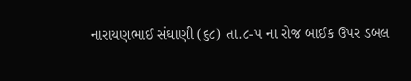નારાયણભાઈ સંઘાણી (૬૮) તા.૮-૫ ના રોજ બાઈક ઉપર ડબલ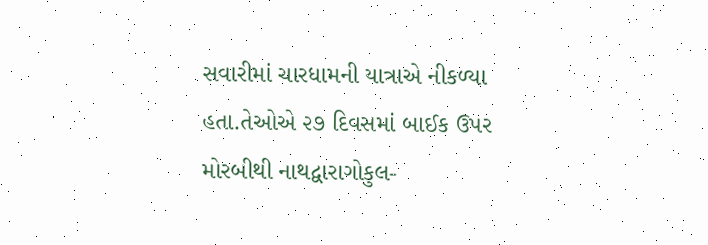સવારીમાં ચારધામની યાત્રાએ નીકળ્યા હતા.તેઓએ ૨૭ દિવસમાં બાઈક ઉપર મોરબીથી નાથદ્વારાગોકુલ-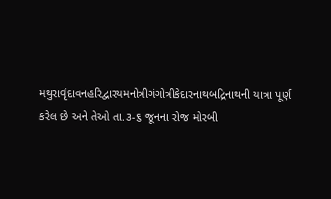મથુરાવૃંદાવનહરિદ્વારયમનોત્રીગંગોત્રીકેદારનાથબદ્રિનાથની યાત્રા પૂર્ણ કરેલ છે અને તેઓ તા.૩-૬ જૂનના રોજ મોરબી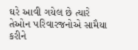ઘરે આવી ગયેલ છે ત્યારે તેઓન પરિવારજનોએ સામૈયા કરીને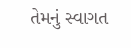તેમનું સ્વાગત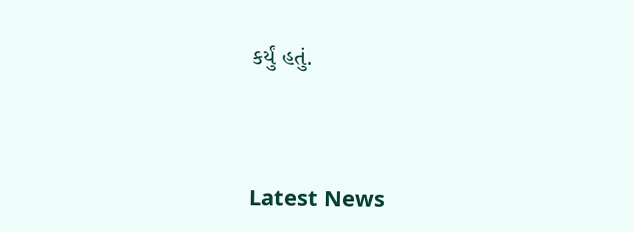કર્યું હતું.




Latest News